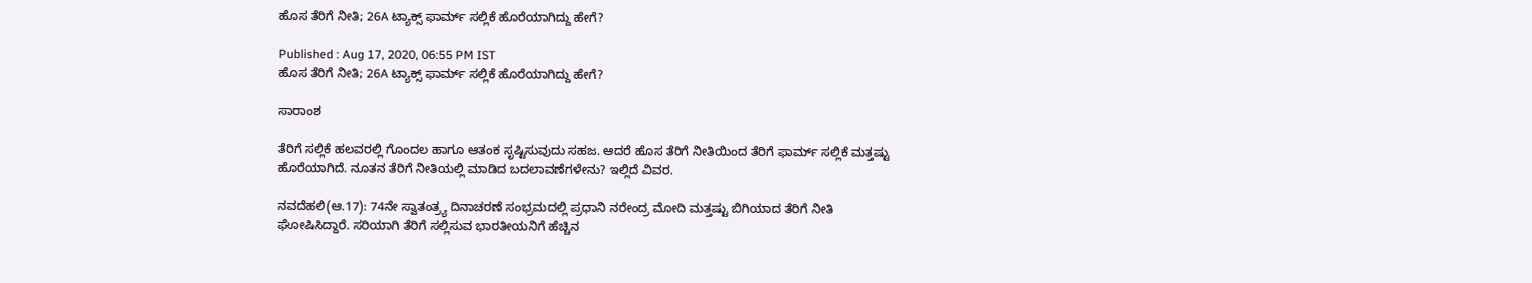ಹೊಸ ತೆರಿಗೆ ನೀತಿ; 26A ಟ್ಯಾಕ್ಸ್ ಫಾರ್ಮ್ ಸಲ್ಲಿಕೆ ಹೊರೆಯಾಗಿದ್ದು ಹೇಗೆ?

Published : Aug 17, 2020, 06:55 PM IST
ಹೊಸ ತೆರಿಗೆ ನೀತಿ; 26A ಟ್ಯಾಕ್ಸ್ ಫಾರ್ಮ್ ಸಲ್ಲಿಕೆ ಹೊರೆಯಾಗಿದ್ದು ಹೇಗೆ?

ಸಾರಾಂಶ

ತೆರಿಗೆ ಸಲ್ಲಿಕೆ ಹಲವರಲ್ಲಿ ಗೊಂದಲ ಹಾಗೂ ಆತಂಕ ಸೃಷ್ಟಿಸುವುದು ಸಹಜ. ಆದರೆ ಹೊಸ ತೆರಿಗೆ ನೀತಿಯಿಂದ ತೆರಿಗೆ ಫಾರ್ಮ್ ಸಲ್ಲಿಕೆ ಮತ್ತಷ್ಟು ಹೊರೆಯಾಗಿದೆ. ನೂತನ ತೆರಿಗೆ ನೀತಿಯಲ್ಲಿ ಮಾಡಿದ ಬದಲಾವಣೆಗಳೇನು? ಇಲ್ಲಿದೆ ವಿವರ.

ನವದೆಹಲಿ(ಆ.17): 74ನೇ ಸ್ವಾತಂತ್ರ್ಯ ದಿನಾಚರಣೆ ಸಂಭ್ರಮದಲ್ಲಿ ಪ್ರಧಾನಿ ನರೇಂದ್ರ ಮೋದಿ ಮತ್ತಷ್ಟು ಬಿಗಿಯಾದ ತೆರಿಗೆ ನೀತಿ ಘೋಷಿಸಿದ್ದಾರೆ. ಸರಿಯಾಗಿ ತೆರಿಗೆ ಸಲ್ಲಿಸುವ ಭಾರತೀಯನಿಗೆ ಹೆಚ್ಚಿನ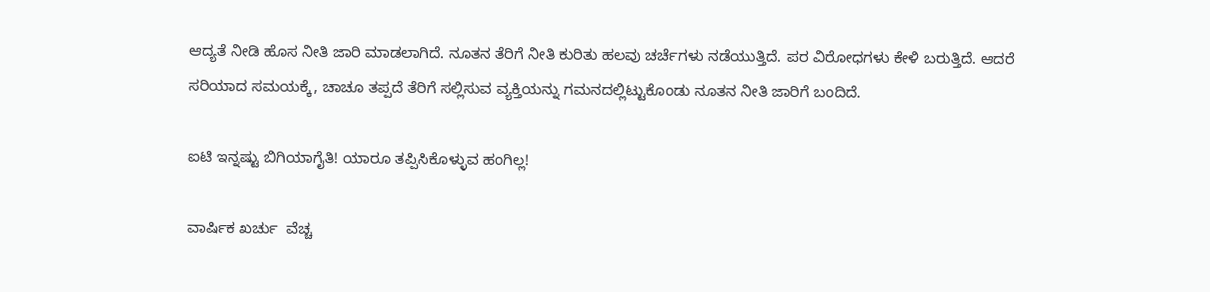ಆದ್ಯತೆ ನೀಡಿ ಹೊಸ ನೀತಿ ಜಾರಿ ಮಾಡಲಾಗಿದೆ. ನೂತನ ತೆರಿಗೆ ನೀತಿ ಕುರಿತು ಹಲವು ಚರ್ಚೆಗಳು ನಡೆಯುತ್ತಿದೆ. ಪರ ವಿರೋಧಗಳು ಕೇಳಿ ಬರುತ್ತಿದೆ. ಆದರೆ ಸರಿಯಾದ ಸಮಯಕ್ಕೆ, ಚಾಚೂ ತಪ್ಪದೆ ತೆರಿಗೆ ಸಲ್ಲಿಸುವ ವ್ಯಕ್ತಿಯನ್ನು ಗಮನದಲ್ಲಿಟ್ಟುಕೊಂಡು ನೂತನ ನೀತಿ ಜಾರಿಗೆ ಬಂದಿದೆ.

ಐಟಿ ಇನ್ನಷ್ಟು ಬಿಗಿಯಾಗೈತಿ! ಯಾರೂ ತಪ್ಪಿಸಿಕೊಳ್ಳುವ ಹಂಗಿಲ್ಲ!

ವಾರ್ಷಿಕ ಖರ್ಚು  ವೆಚ್ಚ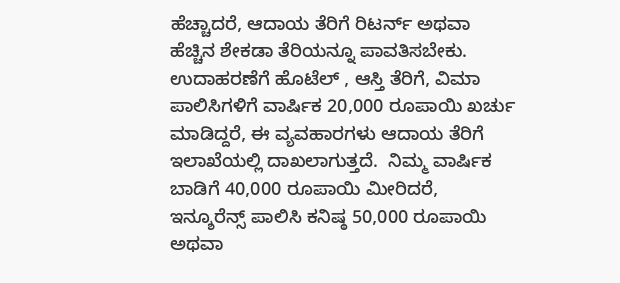ಹೆಚ್ಚಾದರೆ, ಆದಾಯ ತೆರಿಗೆ ರಿಟರ್ನ್ ಅಥವಾ ಹೆಚ್ಚಿನ ಶೇಕಡಾ ತೆರಿಯನ್ನೂ ಪಾವತಿಸಬೇಕು.   ಉದಾಹರಣೆಗೆ ಹೊಟೆಲ್‌ , ಆಸ್ತಿ ತೆರಿಗೆ, ವಿಮಾ ಪಾಲಿಸಿಗಳಿಗೆ ವಾರ್ಷಿಕ 20,000 ರೂಪಾಯಿ ಖರ್ಚು ಮಾಡಿದ್ದರೆ, ಈ ವ್ಯವಹಾರಗಳು ಆದಾಯ ತೆರಿಗೆ ಇಲಾಖೆಯಲ್ಲಿ ದಾಖಲಾಗುತ್ತದೆ.  ನಿಮ್ಮ ವಾರ್ಷಿಕ ಬಾಡಿಗೆ 40,000 ರೂಪಾಯಿ ಮೀರಿದರೆ, ಇನ್ಶೂರೆನ್ಸ್ ಪಾಲಿಸಿ ಕನಿಷ್ಠ 50,000 ರೂಪಾಯಿ ಅಥವಾ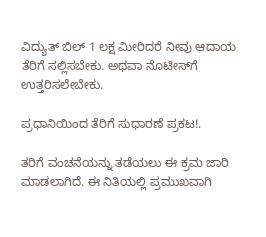ವಿದ್ಯುತ್ ಬಿಲ್ 1 ಲಕ್ಷ ಮೀರಿದರೆ ನೀವು ಆದಾಯ ತೆರಿಗೆ ಸಲ್ಲಿಸಬೇಕು. ಅಥವಾ ನೊಟೀಸ್‌ಗೆ ಉತ್ತರಿಸಲೇಬೇಕು.

ಪ್ರಧಾನಿಯಿಂದ ತೆರಿಗೆ ಸುಧಾರಣೆ ಪ್ರಕಟ!.

ತರಿಗೆ ವಂಚನೆಯನ್ನು ತಡೆಯಲು ಈ ಕ್ರಮ ಜಾರಿ ಮಾಡಲಾಗಿದೆ. ಈ ನಿತಿಯಲ್ಲಿ ಪ್ರಮುಖವಾಗಿ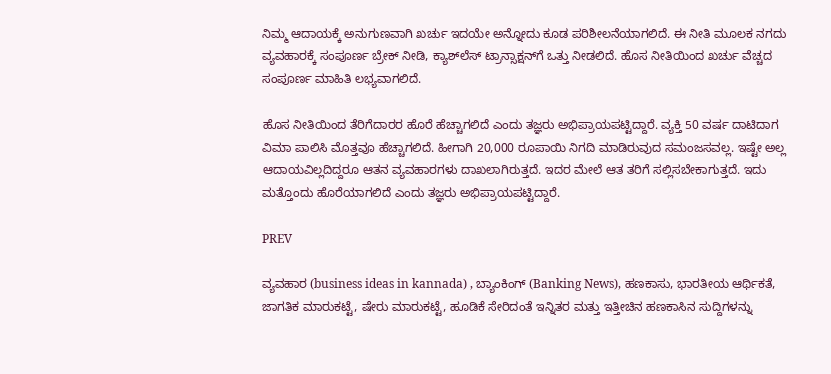ನಿಮ್ಮ ಆದಾಯಕ್ಕೆ ಅನುಗುಣವಾಗಿ ಖರ್ಚು ಇದಯೇ ಅನ್ನೋದು ಕೂಡ ಪರಿಶೀಲನೆಯಾಗಲಿದೆ. ಈ ನೀತಿ ಮೂಲಕ ನಗದು ವ್ಯವಹಾರಕ್ಕೆ ಸಂಪೂರ್ಣ ಬ್ರೇಕ್ ನೀಡಿ, ಕ್ಯಾಶ್‌ಲೆಸ್ ಟ್ರಾನ್ಸಾಕ್ಷನ್‌ಗೆ ಒತ್ತು ನೀಡಲಿದೆ. ಹೊಸ ನೀತಿಯಿಂದ ಖರ್ಚು ವೆಚ್ಚದ ಸಂಪೂರ್ಣ ಮಾಹಿತಿ ಲಭ್ಯವಾಗಲಿದೆ.

ಹೊಸ ನೀತಿಯಿಂದ ತೆರಿಗೆದಾರರ ಹೊರೆ ಹೆಚ್ಚಾಗಲಿದೆ ಎಂದು ತಜ್ಞರು ಅಭಿಪ್ರಾಯಪಟ್ಟಿದ್ದಾರೆ. ವ್ಯಕ್ತಿ 50 ವರ್ಷ ದಾಟಿದಾಗ ವಿಮಾ ಪಾಲಿಸಿ ಮೊತ್ತವೂ ಹೆಚ್ಚಾಗಲಿದೆ. ಹೀಗಾಗಿ 20,000 ರೂಪಾಯಿ ನಿಗದಿ ಮಾಡಿರುವುದ ಸಮಂಜಸವಲ್ಲ. ಇಷ್ಟೇ ಅಲ್ಲ ಆದಾಯವಿಲ್ಲದಿದ್ದರೂ ಆತನ ವ್ಯವಹಾರಗಳು ದಾಖಲಾಗಿರುತ್ತದೆ. ಇದರ ಮೇಲೆ ಆತ ತರಿಗೆ ಸಲ್ಲಿಸಬೇಕಾಗುತ್ತದೆ. ಇದು ಮತ್ತೊಂದು ಹೊರೆಯಾಗಲಿದೆ ಎಂದು ತಜ್ಞರು ಅಭಿಪ್ರಾಯಪಟ್ಟಿದ್ದಾರೆ.

PREV

ವ್ಯವಹಾರ (business ideas in kannada) , ಬ್ಯಾಂಕಿಂಗ್ (Banking News), ಹಣಕಾಸು, ಭಾರತೀಯ ಆರ್ಥಿಕತೆ, ಜಾಗತಿಕ ಮಾರುಕಟ್ಟೆ, ಷೇರು ಮಾರುಕಟ್ಟೆ, ಹೂಡಿಕೆ ಸೇರಿದಂತೆ ಇನ್ನಿತರ ಮತ್ತು ಇತ್ತೀಚಿನ ಹಣಕಾಸಿನ ಸುದ್ದಿಗಳನ್ನು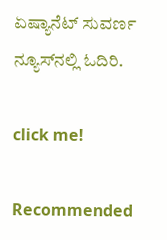ಏಷ್ಯಾನೆಟ್ ಸುವರ್ಣ ನ್ಯೂಸ್‌ನಲ್ಲಿ ಓದಿರಿ.

click me!

Recommended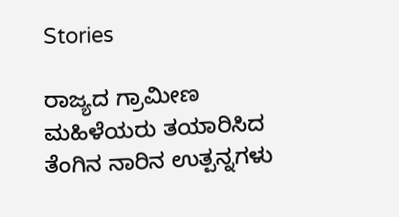Stories

ರಾಜ್ಯದ ಗ್ರಾಮೀಣ ಮಹಿಳೆಯರು ತಯಾರಿಸಿದ ತೆಂಗಿನ ನಾರಿನ ಉತ್ಪನ್ನಗಳು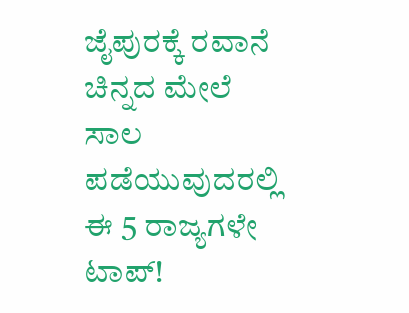ಜೈಪುರಕ್ಕೆ ರವಾನೆ
ಚಿನ್ನದ ಮೇಲೆ ಸಾಲ ಪಡೆಯುವುದರಲ್ಲಿ ಈ 5 ರಾಜ್ಯಗಳೇ ಟಾಪ್!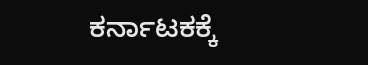ಕರ್ನಾಟಕಕ್ಕೆ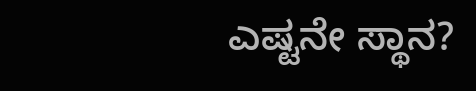ಎಷ್ಟನೇ ಸ್ಥಾನ?